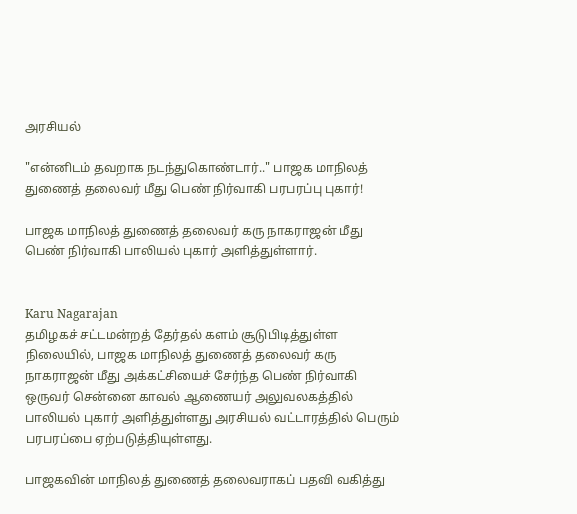அரசியல்

"என்னிடம் தவறாக நடந்துகொண்டார்.." பாஜக மாநிலத் துணைத் தலைவர் மீது பெண் நிர்வாகி பரபரப்பு புகார்!

பாஜக மாநிலத் துணைத் தலைவர் கரு நாகராஜன் மீது பெண் நிர்வாகி பாலியல் புகார் அளித்துள்ளார்.


Karu Nagarajan
தமிழகச் சட்டமன்றத் தேர்தல் களம் சூடுபிடித்துள்ள நிலையில், பாஜக மாநிலத் துணைத் தலைவர் கரு நாகராஜன் மீது அக்கட்சியைச் சேர்ந்த பெண் நிர்வாகி ஒருவர் சென்னை காவல் ஆணையர் அலுவலகத்தில் பாலியல் புகார் அளித்துள்ளது அரசியல் வட்டாரத்தில் பெரும் பரபரப்பை ஏற்படுத்தியுள்ளது.

பாஜகவின் மாநிலத் துணைத் தலைவராகப் பதவி வகித்து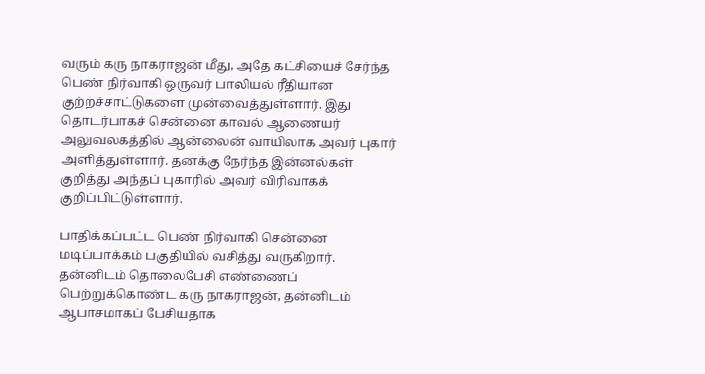வரும் கரு நாகராஜன் மீது, அதே கட்சியைச் சேர்ந்த பெண் நிர்வாகி ஒருவர் பாலியல் ரீதியான குற்றச்சாட்டுகளை முன்வைத்துள்ளார். இது தொடர்பாகச் சென்னை காவல் ஆணையர் அலுவலகத்தில் ஆன்லைன் வாயிலாக அவர் புகார் அளித்துள்ளார். தனக்கு நேர்ந்த இன்னல்கள் குறித்து அந்தப் புகாரில் அவர் விரிவாகக் குறிப்பிட்டுள்ளார்.

பாதிக்கப்பட்ட பெண் நிர்வாகி சென்னை மடிப்பாக்கம் பகுதியில் வசித்து வருகிறார். தன்னிடம் தொலைபேசி எண்ணைப் பெற்றுக்கொண்ட கரு நாகராஜன், தன்னிடம் ஆபாசமாகப் பேசியதாக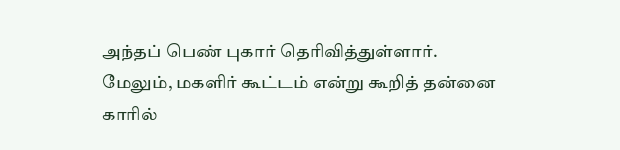அந்தப் பெண் புகார் தெரிவித்துள்ளார். மேலும், மகளிர் கூட்டம் என்று கூறித் தன்னை காரில்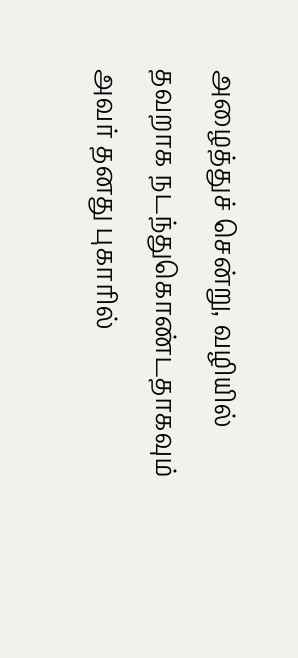அழைத்துச் சென்று, வழியில் தவறாக நடந்துகொண்டதாகவும் அவர் தனது புகாரில்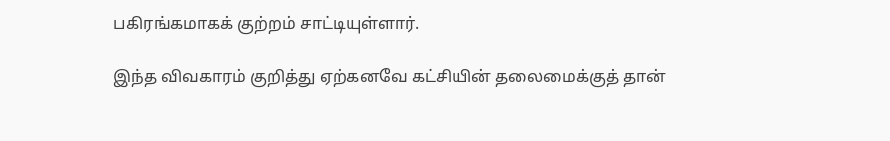பகிரங்கமாகக் குற்றம் சாட்டியுள்ளார்.

இந்த விவகாரம் குறித்து ஏற்கனவே கட்சியின் தலைமைக்குத் தான்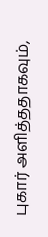புகார் அளித்ததாகவும்,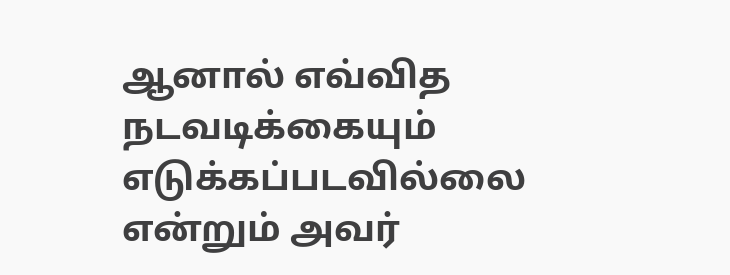ஆனால் எவ்வித நடவடிக்கையும் எடுக்கப்படவில்லை என்றும் அவர்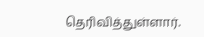தெரிவித்துள்ளார்.